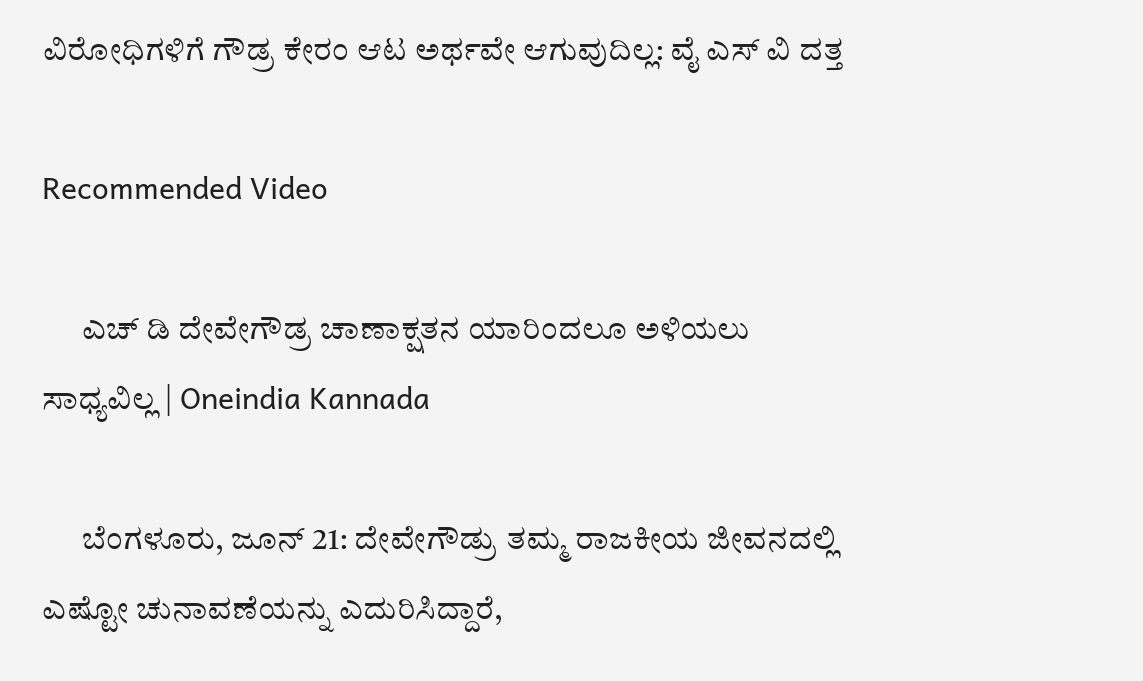ವಿರೋಧಿಗಳಿಗೆ ಗೌಡ್ರ ಕೇರಂ ಆಟ ಅರ್ಥವೇ ಆಗುವುದಿಲ್ಲ: ವೈ ಎಸ್ ವಿ ದತ್ತ

Recommended Video

      ಎಚ್ ಡಿ ದೇವೇಗೌಡ್ರ ಚಾಣಾಕ್ಷತನ ಯಾರಿಂದಲೂ ಅಳಿಯಲು ಸಾಧ್ಯವಿಲ್ಲ | Oneindia Kannada

      ಬೆಂಗಳೂರು, ಜೂನ್ 21: ದೇವೇಗೌಡ್ರು ತಮ್ಮ ರಾಜಕೀಯ ಜೀವನದಲ್ಲಿ ಎಷ್ಟೋ ಚುನಾವಣೆಯನ್ನು ಎದುರಿಸಿದ್ದಾರೆ,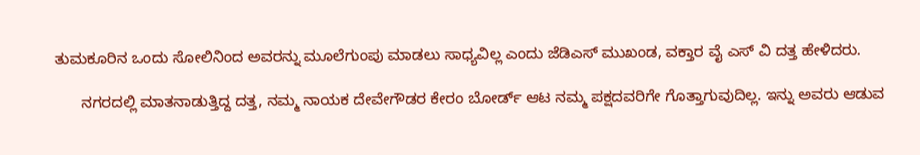ತುಮಕೂರಿನ ಒಂದು ಸೋಲಿನಿಂದ ಅವರನ್ನು ಮೂಲೆಗುಂಪು ಮಾಡಲು ಸಾಧ್ಯವಿಲ್ಲ ಎಂದು ಜೆಡಿಎಸ್ ಮುಖಂಡ, ವಕ್ತಾರ ವೈ ಎಸ್ ವಿ ದತ್ತ ಹೇಳಿದರು.

      ನಗರದಲ್ಲಿ ಮಾತನಾಡುತ್ತಿದ್ದ ದತ್ತ, ನಮ್ಮ ನಾಯಕ ದೇವೇಗೌಡರ ಕೇರಂ ಬೋರ್ಡ್ ಆಟ ನಮ್ಮ ಪಕ್ಷದವರಿಗೇ ಗೊತ್ತಾಗುವುದಿಲ್ಲ. ಇನ್ನು ಅವರು ಆಡುವ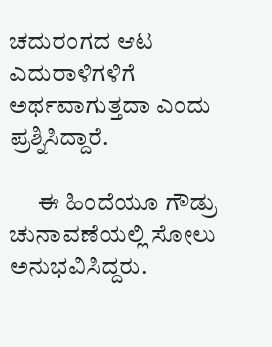ಚದುರಂಗದ ಆಟ ಎದುರಾಳಿಗಳಿಗೆ ಅರ್ಥವಾಗುತ್ತದಾ ಎಂದು ಪ್ರಶ್ನಿಸಿದ್ದಾರೆ.

      ಈ ಹಿಂದೆಯೂ ಗೌಡ್ರು ಚುನಾವಣೆಯಲ್ಲಿ ಸೋಲು ಅನುಭವಿಸಿದ್ದರು.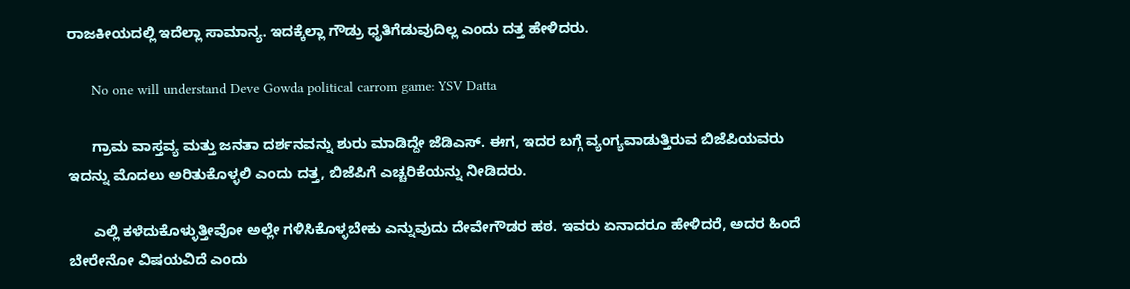ರಾಜಕೀಯದಲ್ಲಿ ಇದೆಲ್ಲಾ ಸಾಮಾನ್ಯ. ಇದಕ್ಕೆಲ್ಲಾ ಗೌಡ್ರು ಧೃತಿಗೆಡುವುದಿಲ್ಲ ಎಂದು ದತ್ತ ಹೇಳಿದರು.

      No one will understand Deve Gowda political carrom game: YSV Datta

      ಗ್ರಾಮ ವಾಸ್ತವ್ಯ ಮತ್ತು ಜನತಾ ದರ್ಶನವನ್ನು ಶುರು ಮಾಡಿದ್ದೇ ಜೆಡಿಎಸ್. ಈಗ, ಇದರ ಬಗ್ಗೆ ವ್ಯಂಗ್ಯವಾಡುತ್ತಿರುವ ಬಿಜೆಪಿಯವರು ಇದನ್ನು ಮೊದಲು ಅರಿತುಕೊಳ್ಳಲಿ ಎಂದು ದತ್ತ, ಬಿಜೆಪಿಗೆ ಎಚ್ಚರಿಕೆಯನ್ನು ನೀಡಿದರು.

      ಎಲ್ಲಿ ಕಳೆದುಕೊಳ್ಳುತ್ತೀವೋ ಅಲ್ಲೇ ಗಳಿಸಿಕೊಳ್ಳಬೇಕು ಎನ್ನುವುದು ದೇವೇಗೌಡರ ಹಠ. ಇವರು ಏನಾದರೂ ಹೇಳಿದರೆ, ಅದರ ಹಿಂದೆ ಬೇರೇನೋ ವಿಷಯವಿದೆ ಎಂದು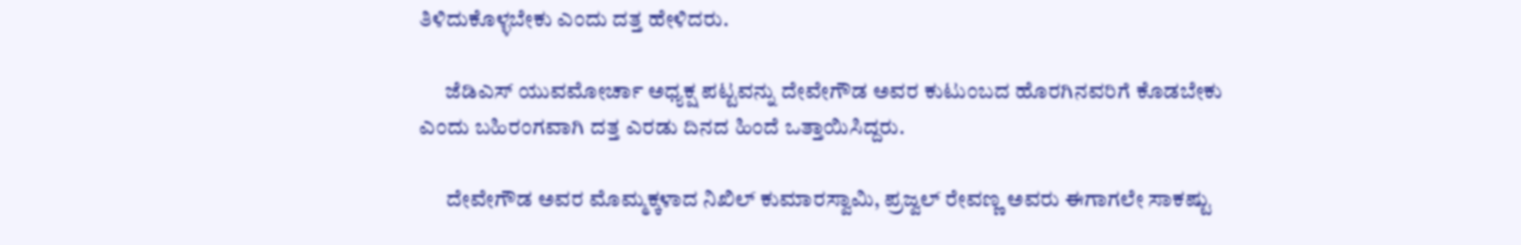ತಿಳಿದುಕೊಳ್ಳಬೇಕು ಎಂದು ದತ್ತ ಹೇಳಿದರು.

      ಜೆಡಿಎಸ್ ಯುವಮೋರ್ಚಾ ಅಧ್ಯಕ್ಷ ಪಟ್ಟವನ್ನು ದೇವೇಗೌಡ ಅವರ ಕುಟುಂಬದ ಹೊರಗಿನವರಿಗೆ ಕೊಡಬೇಕು ಎಂದು ಬಹಿರಂಗವಾಗಿ ದತ್ತ ಎರಡು ದಿನದ ಹಿಂದೆ ಒತ್ತಾಯಿಸಿದ್ದರು.

      ದೇವೇಗೌಡ ಅವರ ಮೊಮ್ಮಕ್ಕಳಾದ ನಿಖಿಲ್ ಕುಮಾರಸ್ವಾಮಿ, ಪ್ರಜ್ವಲ್ ರೇವಣ್ಣ ಅವರು ಈಗಾಗಲೇ ಸಾಕಷ್ಟು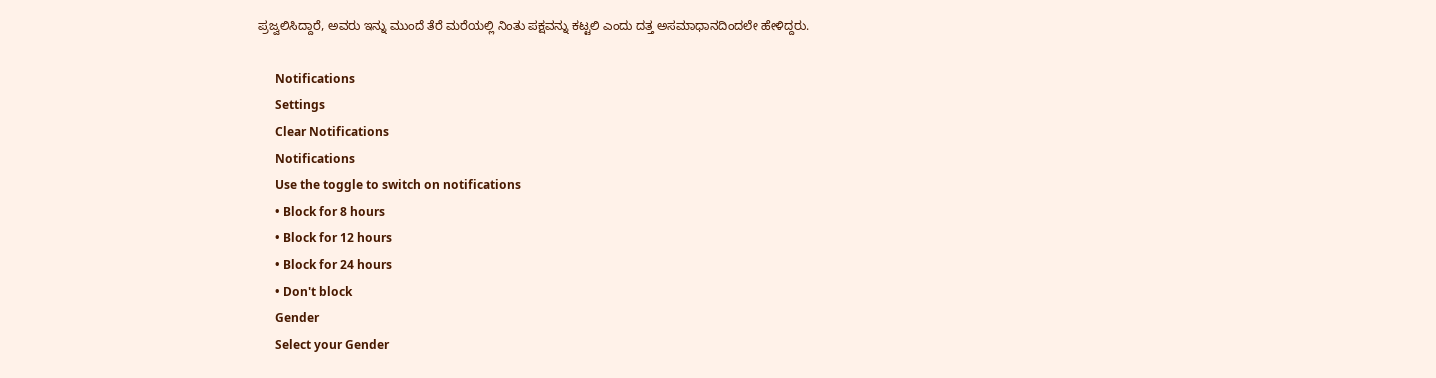ಪ್ರಜ್ವಲಿಸಿದ್ದಾರೆ, ಅವರು ಇನ್ನು ಮುಂದೆ ತೆರೆ ಮರೆಯಲ್ಲಿ ನಿಂತು ಪಕ್ಷವನ್ನು ಕಟ್ಟಲಿ ಎಂದು ದತ್ತ ಅಸಮಾಧಾನದಿಂದಲೇ ಹೇಳಿದ್ದರು.

      Notifications
      Settings
      Clear Notifications
      Notifications
      Use the toggle to switch on notifications
      • Block for 8 hours
      • Block for 12 hours
      • Block for 24 hours
      • Don't block
      Gender
      Select your Gender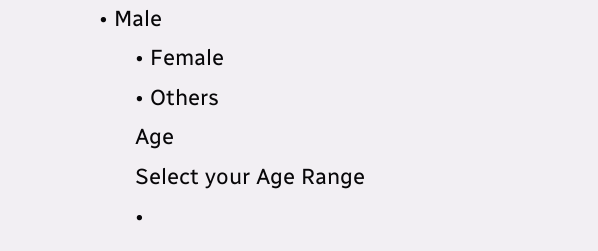• Male
      • Female
      • Others
      Age
      Select your Age Range
      •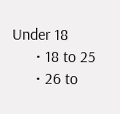Under 18
      • 18 to 25
      • 26 to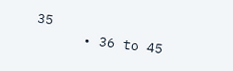35
      • 36 to 45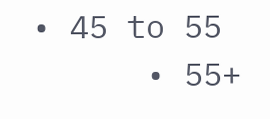• 45 to 55
      • 55+